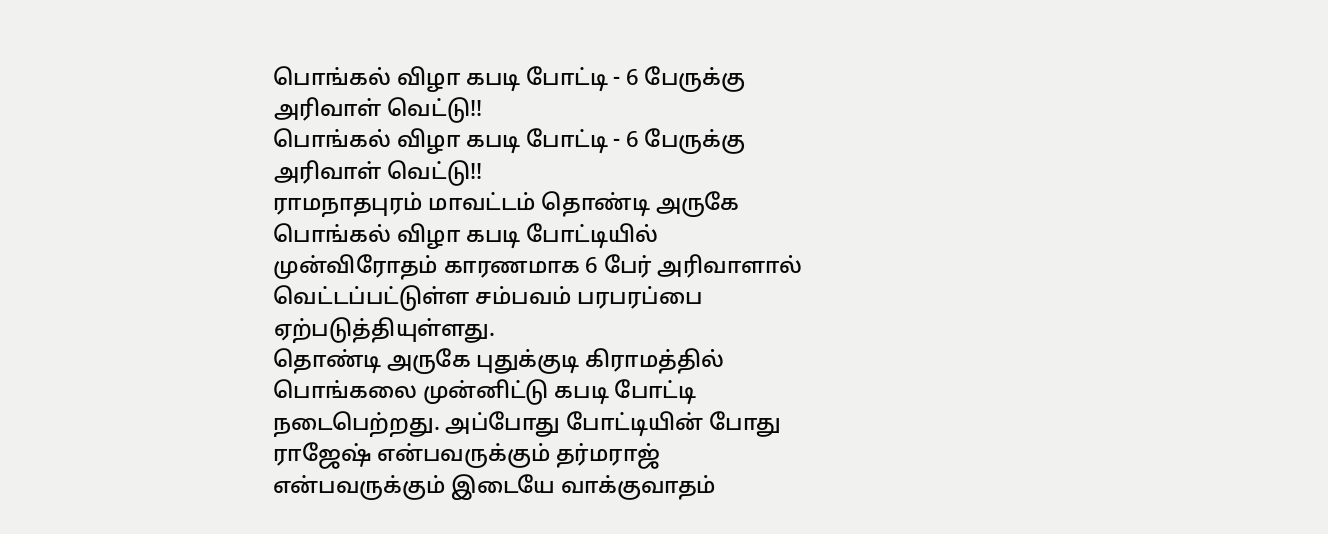பொங்கல் விழா கபடி போட்டி - 6 பேருக்கு அரிவாள் வெட்டு!!
பொங்கல் விழா கபடி போட்டி - 6 பேருக்கு அரிவாள் வெட்டு!!
ராமநாதபுரம் மாவட்டம் தொண்டி அருகே பொங்கல் விழா கபடி போட்டியில் முன்விரோதம் காரணமாக 6 பேர் அரிவாளால் வெட்டப்பட்டுள்ள சம்பவம் பரபரப்பை ஏற்படுத்தியுள்ளது.
தொண்டி அருகே புதுக்குடி கிராமத்தில் பொங்கலை முன்னிட்டு கபடி போட்டி நடைபெற்றது. அப்போது போட்டியின் போது ராஜேஷ் என்பவருக்கும் தர்மராஜ் என்பவருக்கும் இடையே வாக்குவாதம்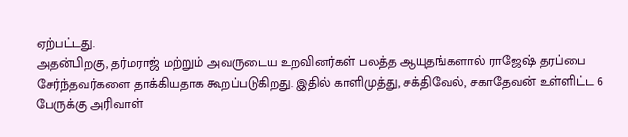ஏற்பட்டது.
அதன்பிறகு, தர்மராஜ் மற்றும் அவருடைய உறவினர்கள் பலத்த ஆயுதங்களால் ராஜேஷ் தரப்பை சேர்ந்தவர்களை தாக்கியதாக கூறப்படுகிறது. இதில் காளிமுத்து, சக்திவேல், சகாதேவன் உள்ளிட்ட 6 பேருக்கு அரிவாள்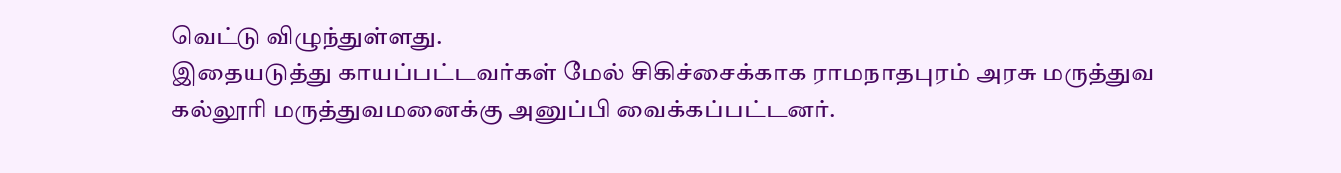வெட்டு விழுந்துள்ளது.
இதையடுத்து காயப்பட்டவர்கள் மேல் சிகிச்சைக்காக ராமநாதபுரம் அரசு மருத்துவ கல்லூரி மருத்துவமனைக்கு அனுப்பி வைக்கப்பட்டனர்.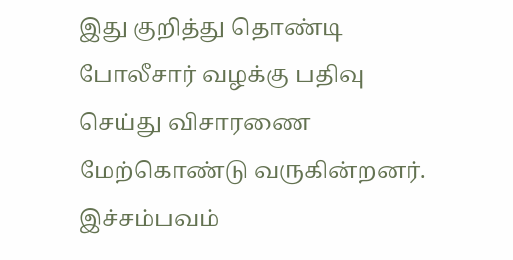இது குறித்து தொண்டி போலீசார் வழக்கு பதிவு செய்து விசாரணை மேற்கொண்டு வருகின்றனர். இச்சம்பவம்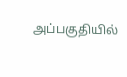அப்பகுதியில்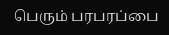பெரும் பரபரப்பை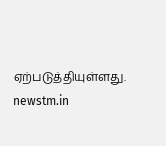ஏற்படுத்தியுள்ளது.
newstm.in